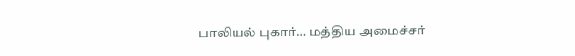பாலியல் புகார்… மத்திய அமைச்சர்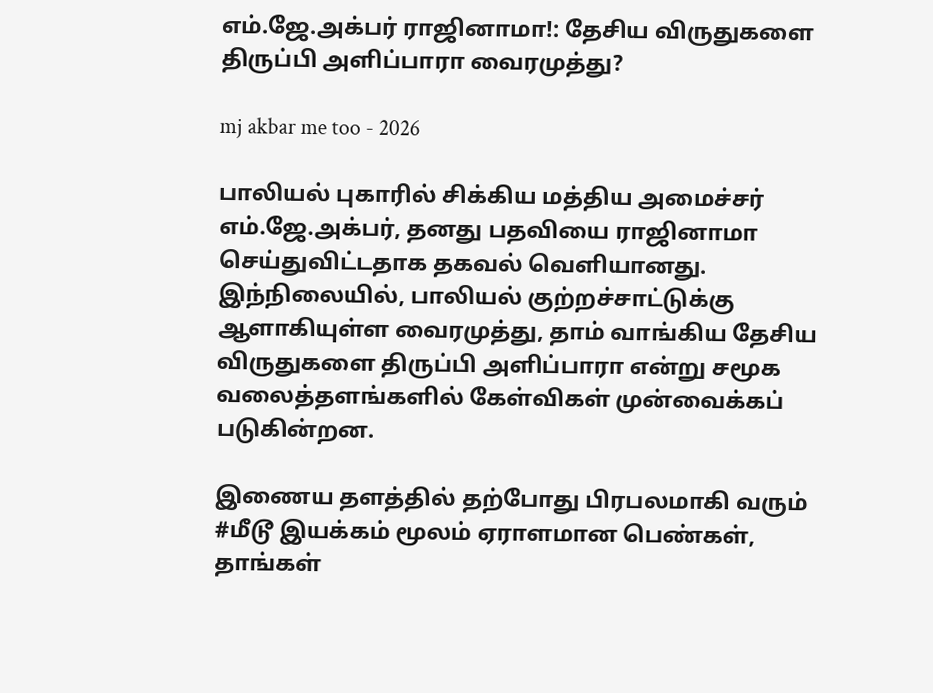எம்.ஜே.அக்பர் ராஜினாமா!: தேசிய விருதுகளை திருப்பி அளிப்பாரா வைரமுத்து?

mj akbar me too - 2026

பாலியல் புகாரில் சிக்கிய மத்திய அமைச்சர் எம்.ஜே.அக்பர், தனது பதவியை ராஜினாமா செய்துவிட்டதாக தகவல் வெளியானது. இந்நிலையில், பாலியல் குற்றச்சாட்டுக்கு ஆளாகியுள்ள வைரமுத்து, தாம் வாங்கிய தேசிய விருதுகளை திருப்பி அளிப்பாரா என்று சமூக வலைத்தளங்களில் கேள்விகள் முன்வைக்கப் படுகின்றன.

இணைய தளத்தில் தற்போது பிரபலமாகி வரும் #மீடூ இயக்கம் மூலம் ஏராளமான பெண்கள், தாங்கள்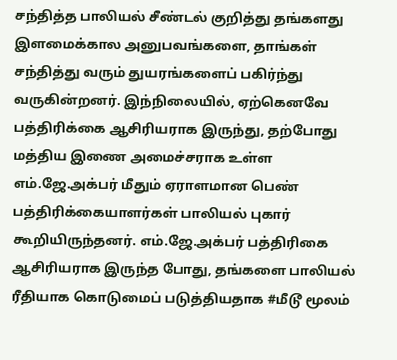சந்தித்த பாலியல் சீண்டல் குறித்து தங்களது இளமைக்கால அனுபவங்களை, தாங்கள் சந்தித்து வரும் துயரங்களைப் பகிர்ந்து வருகின்றனர். இந்நிலையில், ஏற்கெனவே பத்திரிக்கை ஆசிரியராக இருந்து, தற்போது மத்திய இணை அமைச்சராக உள்ள எம்.ஜே.அக்பர் மீதும் ஏராளமான பெண் பத்திரிக்கையாளர்கள் பாலியல் புகார் கூறியிருந்தனர். எம்.ஜே.அக்பர் பத்திரிகை ஆசிரியராக இருந்த போது, தங்களை பாலியல் ரீதியாக கொடுமைப் படுத்தியதாக #மீடூ மூலம்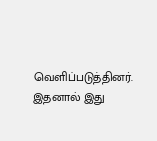வெளிப்படுத்தினர். இதனால் இது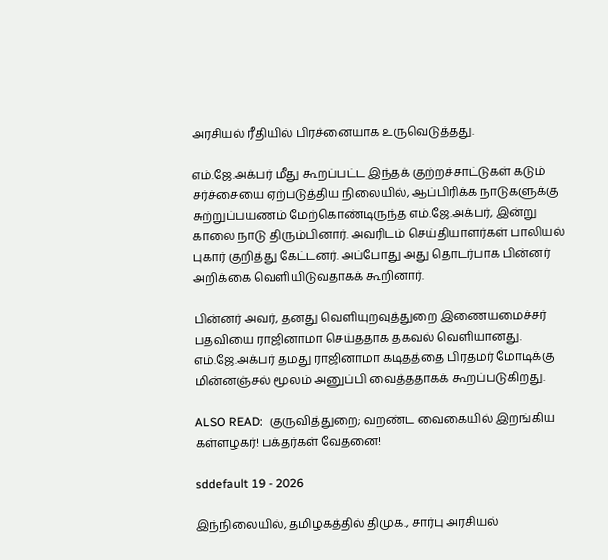அரசியல் ரீதியில் பிரச்னையாக உருவெடுத்தது.

எம்.ஜே.அக்பர் மீது கூறப்பட்ட இந்தக் குற்றச்சாட்டுகள் கடும் சர்ச்சையை ஏற்படுத்திய நிலையில், ஆப்பிரிக்க நாடுகளுக்கு சுற்றுப்பயணம் மேற்கொண்டிருந்த எம்.ஜே.அக்பர், இன்று காலை நாடு திரும்பினார். அவரிடம் செய்தியாளர்கள் பாலியல் புகார் குறித்து கேட்டனர். அப்போது அது தொடர்பாக பின்னர் அறிக்கை வெளியிடுவதாகக் கூறினார்.

பின்னர் அவர், தனது வெளியுறவுத்துறை இணையமைச்சர் பதவியை ராஜினாமா செய்ததாக தகவல் வெளியானது. எம்.ஜே.அக்பர் தமது ராஜினாமா கடிதத்தை பிரதமர் மோடிக்கு மின்னஞ்சல் மூலம் அனுப்பி வைத்ததாகக் கூறப்படுகிறது.

ALSO READ:  குருவித்துறை; வறண்ட வைகையில் இறங்கிய கள்ளழகர்! பக்தர்கள் வேதனை!

sddefault 19 - 2026

இந்நிலையில், தமிழகத்தில் திமுக., சார்பு அரசியல்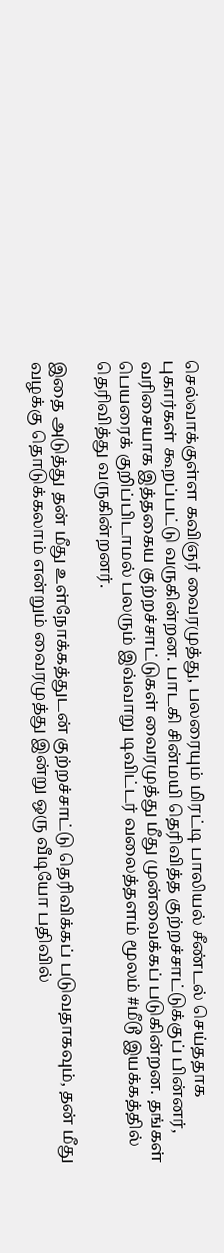செல்வாக்குள்ள கவிஞர் வைரமுத்து, பலரையும் மிரட்டி பாலியல் சீண்டல் செய்ததாக புகார்கள் கூறப்பட்டு வருகின்றன. பாடகி சின்மயி தெரிவித்த குற்றச்சாட்டுக்குப் பின்னர், வரிசையாக இத்தகைய குற்றச்சாட்டுகள் வைரமுத்து மீது முன்வைக்கப் படுகின்றன. தங்கள் பெயரைக் குறிப்பிடாமல் பலரும் இவ்வாறு டிவிட்டர் வலைத்தளம் மூலம் #மீடூ இயக்கத்தில் தெரிவித்து வருகின்றனர்.

இதை அடுத்து தன் மீது உள்நோக்கத்துடன் குற்றச்சாட்டு தெரிவிக்கப் படுவதாகவும், தன் மீது வழக்கு தொடுக்கலாம் என்றும் வைரமுத்து இன்று ஒரு வீடியோ பதிவில்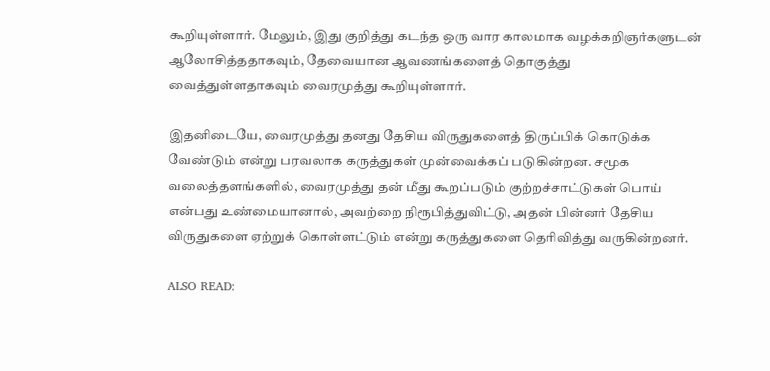கூறியுள்ளார். மேலும், இது குறித்து கடந்த ஒரு வார காலமாக வழக்கறிஞர்களுடன் ஆலோசித்ததாகவும், தேவையான ஆவணங்களைத் தொகுத்து வைத்துள்ளதாகவும் வைரமுத்து கூறியுள்ளார்.

இதனிடையே, வைரமுத்து தனது தேசிய விருதுகளைத் திருப்பிக் கொடுக்க வேண்டும் என்று பரவலாக கருத்துகள் முன்வைக்கப் படுகின்றன. சமூக வலைத்தளங்களில், வைரமுத்து தன் மீது கூறப்படும் குற்றச்சாட்டுகள் பொய் என்பது உண்மையானால், அவற்றை நிரூபித்துவிட்டு, அதன் பின்னர் தேசிய விருதுகளை ஏற்றுக் கொள்ளட்டும் என்று கருத்துகளை தெரிவித்து வருகின்றனர்.

ALSO READ: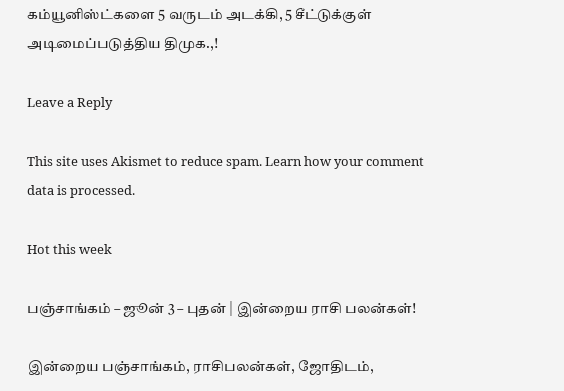கம்யூனிஸ்ட்களை 5 வருடம் அடக்கி, 5 சீட்டுக்குள் அடிமைப்படுத்திய திமுக.,!

Leave a Reply

This site uses Akismet to reduce spam. Learn how your comment data is processed.

Hot this week

பஞ்சாங்கம் – ஜூன் 3 – புதன் | இன்றைய ராசி பலன்கள்!

இன்றைய பஞ்சாங்கம், ராசிபலன்கள், ஜோதிடம்,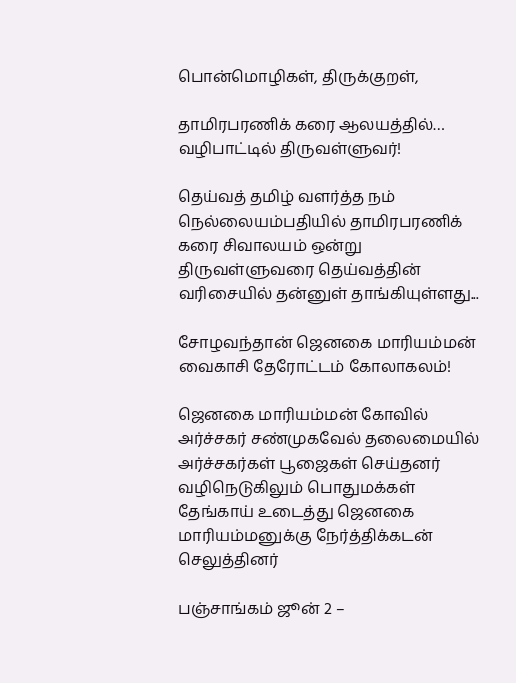பொன்மொழிகள், திருக்குறள்,

தாமிரபரணிக் கரை ஆலயத்தில்… வழிபாட்டில் திருவள்ளுவர்!

தெய்வத் தமிழ் வளர்த்த நம் நெல்லையம்பதியில் தாமிரபரணிக் கரை சிவாலயம் ஒன்று திருவள்ளுவரை தெய்வத்தின் வரிசையில் தன்னுள் தாங்கியுள்ளது...

சோழவந்தான் ஜெனகை மாரியம்மன் வைகாசி தேரோட்டம் கோலாகலம்!

ஜெனகை மாரியம்மன் கோவில் அர்ச்சகர் சண்முகவேல் தலைமையில் அர்ச்சகர்கள் பூஜைகள் செய்தனர் வழிநெடுகிலும் பொதுமக்கள் தேங்காய் உடைத்து ஜெனகை மாரியம்மனுக்கு நேர்த்திக்கடன் செலுத்தினர்

பஞ்சாங்கம் ஜூன் 2 –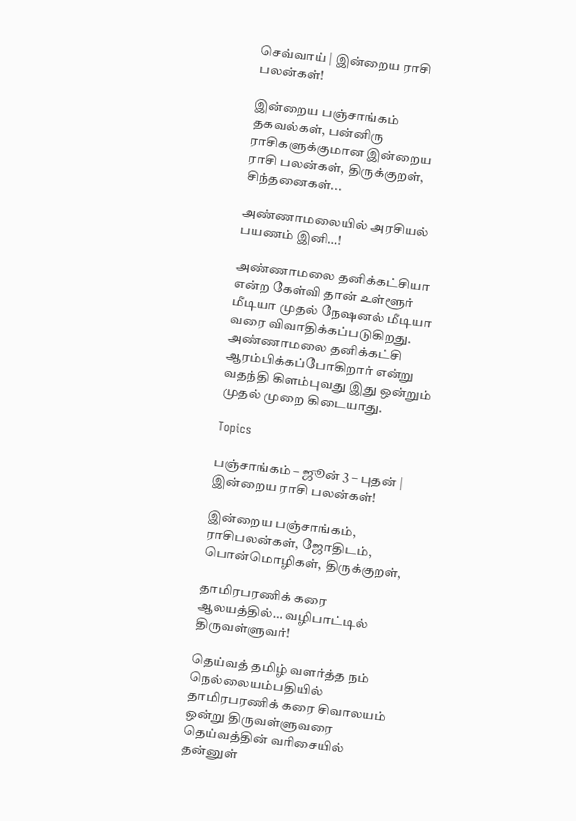செவ்வாய் | இன்றைய ராசி பலன்கள்!

இன்றைய பஞ்சாங்கம் தகவல்கள், பன்னிரு ராசிகளுக்குமான இன்றைய ராசி பலன்கள், திருக்குறள், சிந்தனைகள்...

அண்ணாமலையில் அரசியல் பயணம் இனி…!

அண்ணாமலை தனிக்கட்சியா என்ற கேள்வி தான் உள்ளூர் மீடியா முதல் நேஷனல் மீடியா வரை விவாதிக்கப்படுகிறது. அண்ணாமலை தனிக்கட்சி ஆரம்பிக்கப்போகிறார் என்று வதந்தி கிளம்புவது இது ஒன்றும் முதல் முறை கிடையாது.

Topics

பஞ்சாங்கம் – ஜூன் 3 – புதன் | இன்றைய ராசி பலன்கள்!

இன்றைய பஞ்சாங்கம், ராசிபலன்கள், ஜோதிடம், பொன்மொழிகள், திருக்குறள்,

தாமிரபரணிக் கரை ஆலயத்தில்… வழிபாட்டில் திருவள்ளுவர்!

தெய்வத் தமிழ் வளர்த்த நம் நெல்லையம்பதியில் தாமிரபரணிக் கரை சிவாலயம் ஒன்று திருவள்ளுவரை தெய்வத்தின் வரிசையில் தன்னுள்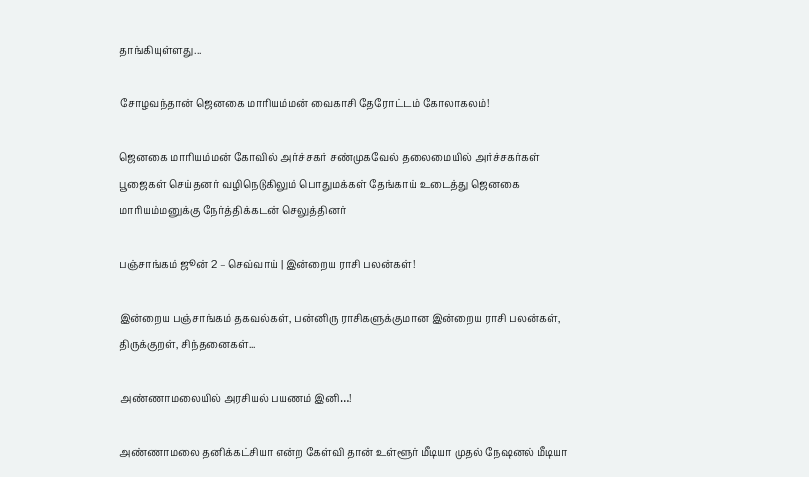தாங்கியுள்ளது...

சோழவந்தான் ஜெனகை மாரியம்மன் வைகாசி தேரோட்டம் கோலாகலம்!

ஜெனகை மாரியம்மன் கோவில் அர்ச்சகர் சண்முகவேல் தலைமையில் அர்ச்சகர்கள் பூஜைகள் செய்தனர் வழிநெடுகிலும் பொதுமக்கள் தேங்காய் உடைத்து ஜெனகை மாரியம்மனுக்கு நேர்த்திக்கடன் செலுத்தினர்

பஞ்சாங்கம் ஜூன் 2 – செவ்வாய் | இன்றைய ராசி பலன்கள்!

இன்றைய பஞ்சாங்கம் தகவல்கள், பன்னிரு ராசிகளுக்குமான இன்றைய ராசி பலன்கள், திருக்குறள், சிந்தனைகள்...

அண்ணாமலையில் அரசியல் பயணம் இனி…!

அண்ணாமலை தனிக்கட்சியா என்ற கேள்வி தான் உள்ளூர் மீடியா முதல் நேஷனல் மீடியா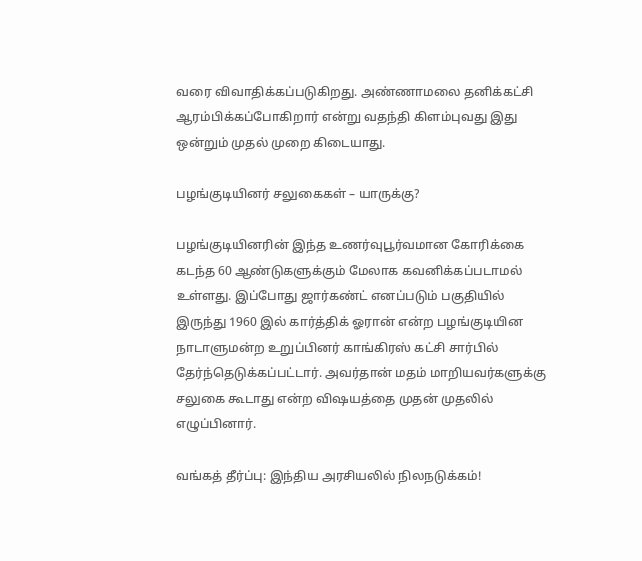வரை விவாதிக்கப்படுகிறது. அண்ணாமலை தனிக்கட்சி ஆரம்பிக்கப்போகிறார் என்று வதந்தி கிளம்புவது இது ஒன்றும் முதல் முறை கிடையாது.

பழங்குடியினர் சலுகைகள் – யாருக்கு?

பழங்குடியினரின் இந்த உணர்வுபூர்வமான கோரிக்கை கடந்த 60 ஆண்டுகளுக்கும் மேலாக கவனிக்கப்படாமல் உள்ளது. இப்போது ஜார்கண்ட் எனப்படும் பகுதியில் இருந்து 1960 இல் கார்த்திக் ஓரான் என்ற பழங்குடியின நாடாளுமன்ற உறுப்பினர் காங்கிரஸ் கட்சி சார்பில் தேர்ந்தெடுக்கப்பட்டார். அவர்தான் மதம் மாறியவர்களுக்கு சலுகை கூடாது என்ற விஷயத்தை முதன் முதலில் எழுப்பினார்.

வங்கத் தீர்ப்பு: இந்திய அரசியலில் நிலநடுக்கம்!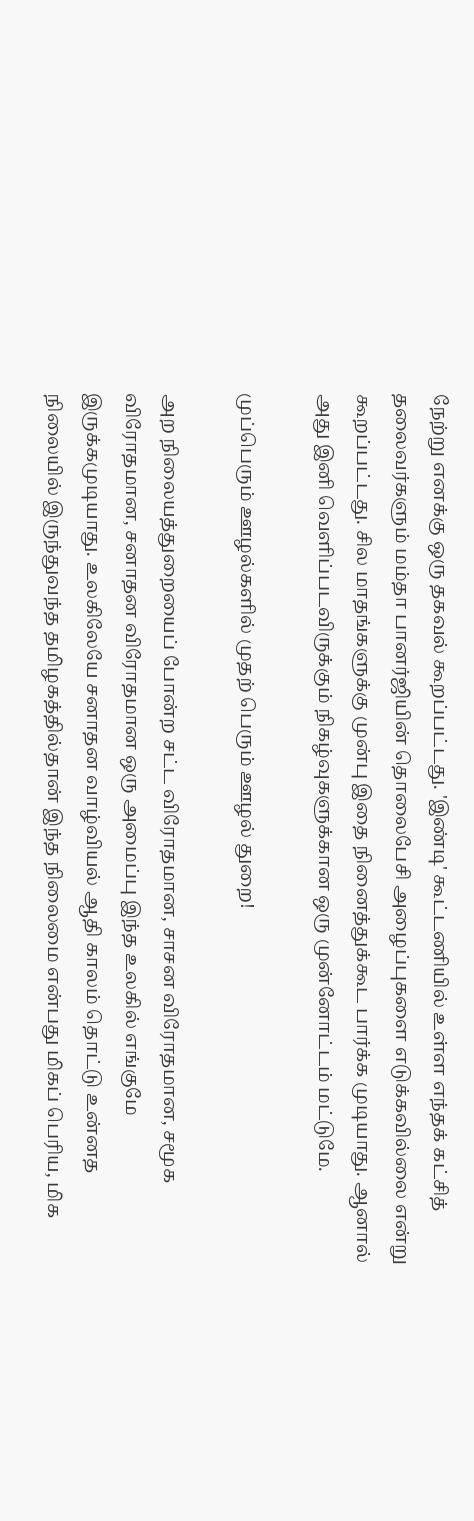நேற்று எனக்கு ஒரு தகவல் கூறப்பட்டது. 'இண்டி' கூட்டணியில் உள்ள எந்தக் கட்சித் தலைவர்களும் மம்தா பானர்ஜியின் தொலைபேசி அழைப்புகளை எடுக்கவில்லை என்று கூறப்பட்டது. சில மாதங்களுக்கு முன்பு இதை நினைத்துக்கூட பார்க்க முடியாது. ஆனால் அது இனி வெளிப்படவிருக்கும் நிகழ்வுகளுக்கான ஒரு முன்னோட்டம் மட்டுமே.

முப்பெரும் ஊழல்களில் முதற் பெரும் ஊழல் துறை!

அற நிலையத்துறையைப் போன்ற சட்ட விரோதமான, சாசன விரோதமான, சமூக விரோதமான, சனாதன விரோதமான ஒரு அமைப்பு இந்த உலகில் எங்குமே இருக்கமுடியாது. உலகிலேயே சனாதன வாழ்வியல் ஆதி காலம் தொட்டு உன்னத நிலையில் இருந்துவந்த தமிழகத்தில்தான் இந்த நிலைமை என்பது மிகப் பெரிய, மிக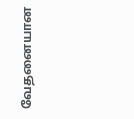வேதனையான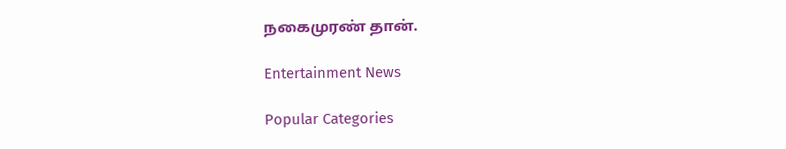நகைமுரண் தான்.

Entertainment News

Popular Categories